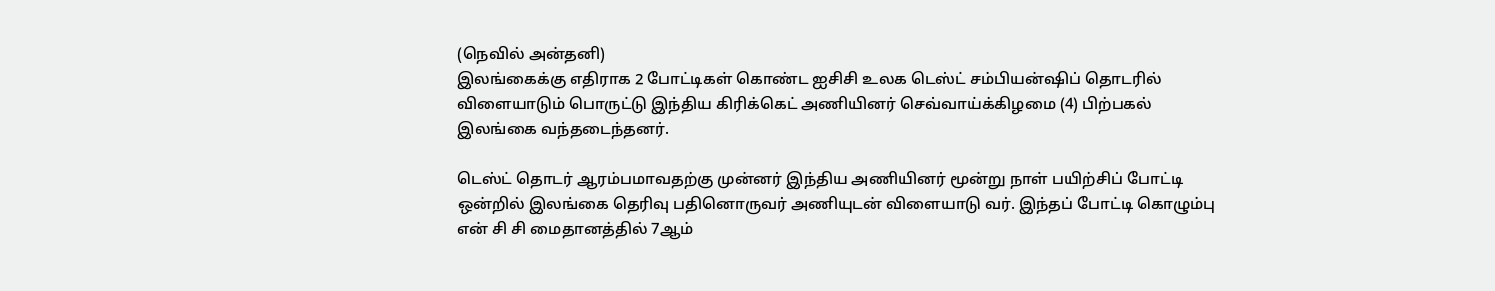(நெவில் அன்தனி)
இலங்கைக்கு எதிராக 2 போட்டிகள் கொண்ட ஐசிசி உலக டெஸ்ட் சம்பியன்ஷிப் தொடரில் விளையாடும் பொருட்டு இந்திய கிரிக்கெட் அணியினர் செவ்வாய்க்கிழமை (4) பிற்பகல் இலங்கை வந்தடைந்தனர்.

டெஸ்ட் தொடர் ஆரம்பமாவதற்கு முன்னர் இந்திய அணியினர் மூன்று நாள் பயிற்சிப் போட்டி ஒன்றில் இலங்கை தெரிவு பதினொருவர் அணியுடன் விளையாடு வர். இந்தப் போட்டி கொழும்பு என் சி சி மைதானத்தில் 7ஆம்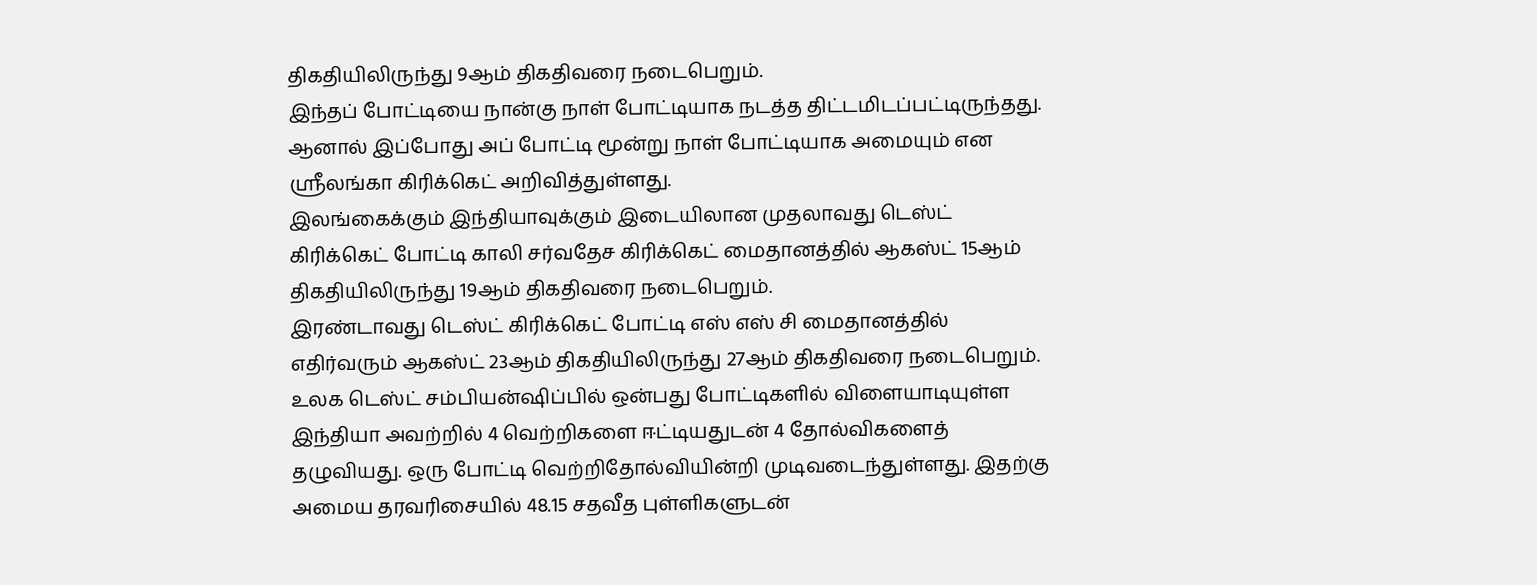திகதியிலிருந்து 9ஆம் திகதிவரை நடைபெறும்.
இந்தப் போட்டியை நான்கு நாள் போட்டியாக நடத்த திட்டமிடப்பட்டிருந்தது. ஆனால் இப்போது அப் போட்டி மூன்று நாள் போட்டியாக அமையும் என ஸ்ரீலங்கா கிரிக்கெட் அறிவித்துள்ளது.
இலங்கைக்கும் இந்தியாவுக்கும் இடையிலான முதலாவது டெஸ்ட் கிரிக்கெட் போட்டி காலி சர்வதேச கிரிக்கெட் மைதானத்தில் ஆகஸ்ட் 15ஆம் திகதியிலிருந்து 19ஆம் திகதிவரை நடைபெறும்.
இரண்டாவது டெஸ்ட் கிரிக்கெட் போட்டி எஸ் எஸ் சி மைதானத்தில் எதிர்வரும் ஆகஸ்ட் 23ஆம் திகதியிலிருந்து 27ஆம் திகதிவரை நடைபெறும்.
உலக டெஸ்ட் சம்பியன்ஷிப்பில் ஒன்பது போட்டிகளில் விளையாடியுள்ள இந்தியா அவற்றில் 4 வெற்றிகளை ஈட்டியதுடன் 4 தோல்விகளைத் தழுவியது. ஒரு போட்டி வெற்றிதோல்வியின்றி முடிவடைந்துள்ளது. இதற்கு அமைய தரவரிசையில் 48.15 சதவீத புள்ளிகளுடன்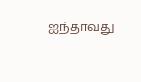ஐந்தாவது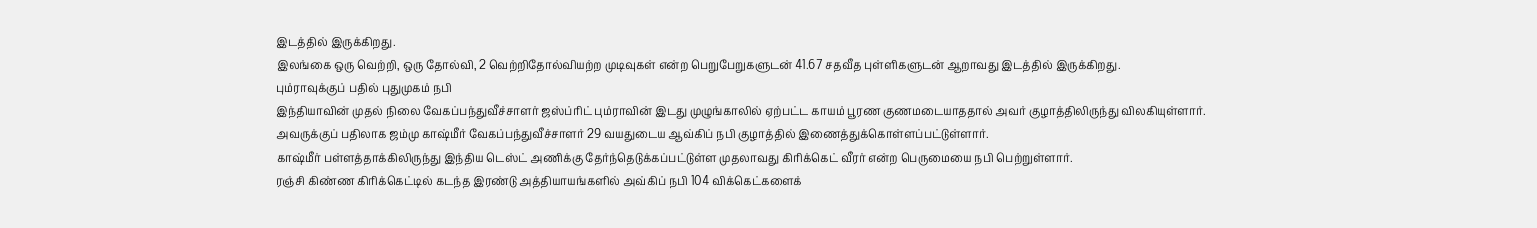இடத்தில் இருக்கிறது.
இலங்கை ஒரு வெற்றி, ஒரு தோல்வி, 2 வெற்றிதோல்வியற்ற முடிவுகள் என்ற பெறுபேறுகளுடன் 41.67 சதவீத புள்ளிகளுடன் ஆறாவது இடத்தில் இருக்கிறது.
பும்ராவுக்குப் பதில் புதுமுகம் நபி
இந்தியாவின் முதல் நிலை வேகப்பந்துவீச்சாளர் ஜஸ்ப்ரிட் பும்ராவின் இடது முழுங்காலில் ஏற்பட்ட காயம் பூரண குணமடையாததால் அவர் குழாத்திலிருந்து விலகியுள்ளார்.
அவருக்குப் பதிலாக ஜம்மு காஷ்மீர் வேகப்பந்துவீச்சாளர் 29 வயதுடைய ஆவ்கிப் நபி குழாத்தில் இணைத்துக்கொள்ளப்பட்டுள்ளார்.
காஷ்மீர் பள்ளத்தாக்கிலிருந்து இந்திய டெஸ்ட் அணிக்கு தேர்ந்தெடுக்கப்பட்டுள்ள முதலாவது கிரிக்கெட் வீரர் என்ற பெருமையை நபி பெற்றுள்ளார்.
ரஞ்சி கிண்ண கிரிக்கெட்டில் கடந்த இரண்டு அத்தியாயங்களில் அவ்கிப் நபி 104 விக்கெட்களைக்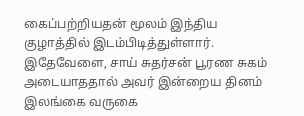கைப்பற்றியதன் மூலம் இந்திய குழாத்தில் இடம்பிடித்துள்ளார்.
இதேவேளை, சாய் சுதர்சன் பூரண சுகம் அடையாததால் அவர் இன்றைய தினம் இலங்கை வருகை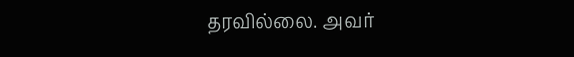தரவில்லை. அவர்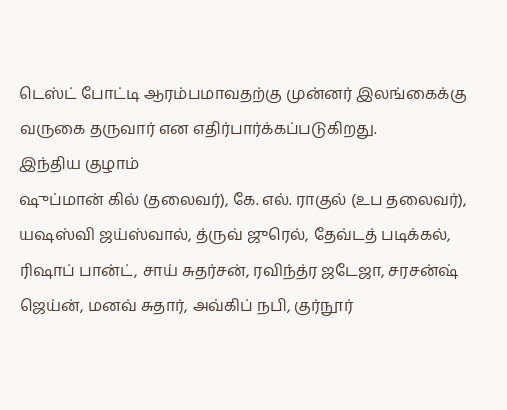டெஸ்ட் போட்டி ஆரம்பமாவதற்கு முன்னர் இலங்கைக்கு வருகை தருவார் என எதிர்பார்க்கப்படுகிறது.
இந்திய குழாம்
ஷுப்மான் கில் (தலைவர்), கே. எல். ராகுல் (உப தலைவர்), யஷஸ்வி ஜய்ஸ்வால், த்ருவ் ஜுரெல், தேவ்டத் படிக்கல், ரிஷாப் பான்ட், சாய் சுதர்சன், ரவிந்த்ர ஜடேஜா, சரசன்ஷ் ஜெய்ன், மனவ் சுதார், அவ்கிப் நபி, குர்நூர்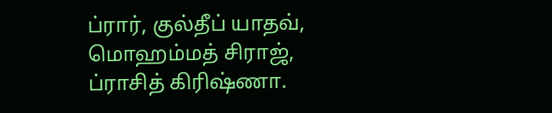ப்ரார், குல்தீப் யாதவ், மொஹம்மத் சிராஜ், ப்ராசித் கிரிஷ்ணா.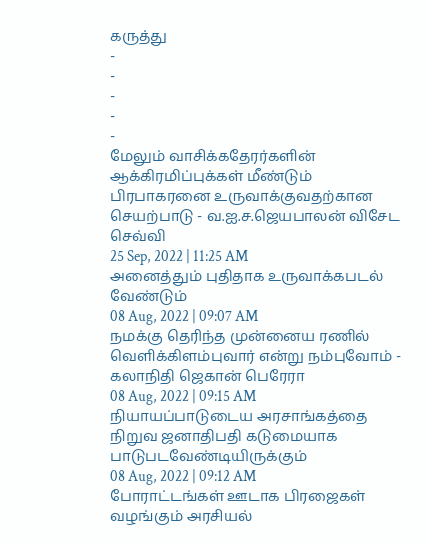கருத்து
-
-
-
-
-
மேலும் வாசிக்கதேரர்களின் ஆக்கிரமிப்புக்கள் மீண்டும் பிரபாகரனை உருவாக்குவதற்கான செயற்பாடு - வ.ஐ.ச.ஜெயபாலன் விசேட செவ்வி
25 Sep, 2022 | 11:25 AM
அனைத்தும் புதிதாக உருவாக்கபடல் வேண்டும்
08 Aug, 2022 | 09:07 AM
நமக்கு தெரிந்த முன்னைய ரணில் வெளிக்கிளம்புவார் என்று நம்புவோம் - கலாநிதி ஜெகான் பெரேரா
08 Aug, 2022 | 09:15 AM
நியாயப்பாடுடைய அரசாங்கத்தை நிறுவ ஜனாதிபதி கடுமையாக பாடுபடவேண்டியிருக்கும்
08 Aug, 2022 | 09:12 AM
போராட்டங்கள் ஊடாக பிரஜைகள் வழங்கும் அரசியல்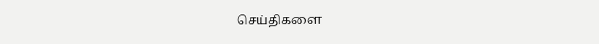செய்திகளை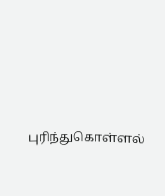புரிந்துகொள்ளல்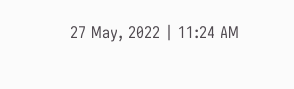27 May, 2022 | 11:24 AM